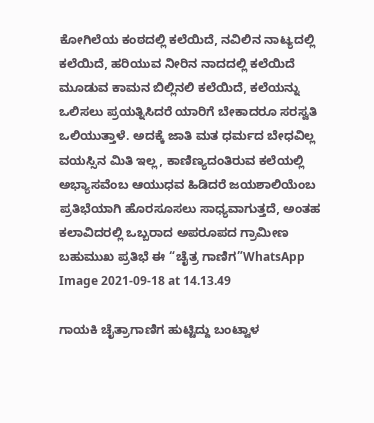ಕೋಗಿಲೆಯ ಕಂಠದಲ್ಲಿ ಕಲೆಯಿದೆ, ನವಿಲಿನ ನಾಟ್ಯದಲ್ಲಿ ಕಲೆಯಿದೆ, ಹರಿಯುವ ನೀರಿನ ನಾದದಲ್ಲಿ ಕಲೆಯಿದೆ ಮೂಡುವ ಕಾಮನ ಬಿಲ್ಲಿನಲಿ ಕಲೆಯಿದೆ, ಕಲೆಯನ್ನು ಒಲಿಸಲು ಪ್ರಯತ್ನಿಸಿದರೆ ಯಾರಿಗೆ ಬೇಕಾದರೂ ಸರಸ್ವತಿ ಒಲಿಯುತ್ತಾಳೆ. ಅದಕ್ಕೆ ಜಾತಿ ಮತ ಧರ್ಮದ ಬೇಧವಿಲ್ಲ ವಯಸ್ಸಿನ ಮಿತಿ ಇಲ್ಲ, ಕಾಣಿಣ್ಯದಂತಿರುವ ಕಲೆಯಲ್ಲಿ ಅಭ್ಯಾಸವೆಂಬ ಆಯುಧವ ಹಿಡಿದರೆ ಜಯಶಾಲಿಯೆಂಬ ಪ್ರತಿಭೆಯಾಗಿ ಹೊರಸೂಸಲು ಸಾಧ್ಯವಾಗುತ್ತದೆ, ಅಂತಹ ಕಲಾವಿದರಲ್ಲಿ ಒಬ್ಬರಾದ ಅಪರೂಪದ ಗ್ರಾಮೀಣ ಬಹುಮುಖ ಪ್ರತಿಭೆ ಈ “ಚೈತ್ರ ಗಾಣಿಗ”WhatsApp Image 2021-09-18 at 14.13.49

ಗಾಯಕಿ ಚೈತ್ರಾಗಾಣಿಗ ಹುಟ್ಟಿದ್ದು ಬಂಟ್ವಾಳ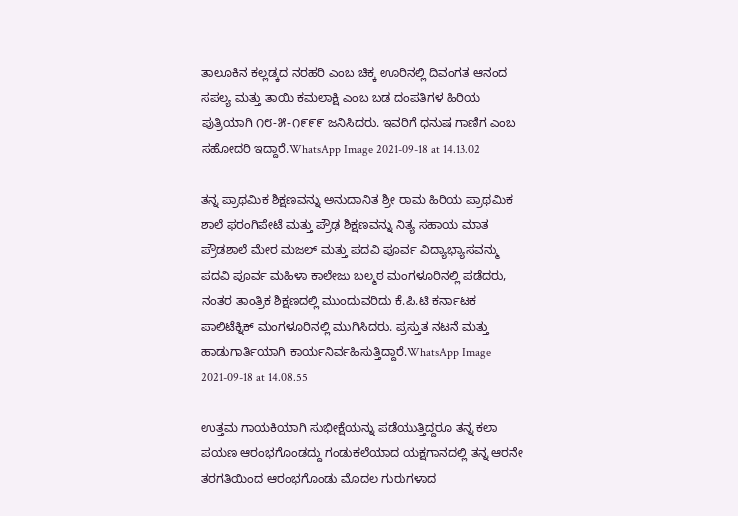ತಾಲೂಕಿನ ಕಲ್ಲಡ್ಕದ ನರಹರಿ ಎಂಬ ಚಿಕ್ಕ ಊರಿನಲ್ಲಿ ದಿವಂಗತ ಆನಂದ ಸಪಲ್ಯ ಮತ್ತು ತಾಯಿ ಕಮಲಾಕ್ಷಿ ಎಂಬ ಬಡ ದಂಪತಿಗಳ ಹಿರಿಯ ಪುತ್ರಿಯಾಗಿ ೧೮-೫-೧೯೯೯ ಜನಿಸಿದರು. ಇವರಿಗೆ ಧನುಷ ಗಾಣಿಗ ಎಂಬ ಸಹೋದರಿ ಇದ್ದಾರೆ.WhatsApp Image 2021-09-18 at 14.13.02

ತನ್ನ ಪ್ರಾಥಮಿಕ ಶಿಕ್ಷಣವನ್ನು ಅನುದಾನಿತ ಶ್ರೀ ರಾಮ ಹಿರಿಯ ಪ್ರಾಥಮಿಕ ಶಾಲೆ ಫರಂಗಿಪೇಟೆ ಮತ್ತು ಪ್ರೌಢ ಶಿಕ್ಷಣವನ್ನು ನಿತ್ಯ ಸಹಾಯ ಮಾತ ಪ್ರೌಡಶಾಲೆ ಮೇರ ಮಜಲ್ ಮತ್ತು ಪದವಿ ಪೂರ್ವ ವಿದ್ಯಾಭ್ಯಾಸವನ್ಮು ಪದವಿ ಪೂರ್ವ ಮಹಿಳಾ ಕಾಲೇಜು ಬಲ್ಮಠ ಮಂಗಳೂರಿನಲ್ಲಿ ಪಡೆದರು, ನಂತರ ತಾಂತ್ರಿಕ ಶಿಕ್ಷಣದಲ್ಲಿ ಮುಂದುವರಿದು ಕೆ.ಪಿ.ಟಿ ಕರ್ನಾಟಕ ಪಾಲಿಟೆಕ್ನಿಕ್ ಮಂಗಳೂರಿನಲ್ಲಿ ಮುಗಿಸಿದರು. ಪ್ರಸ್ತುತ ನಟನೆ ಮತ್ತು ಹಾಡುಗಾರ್ತಿಯಾಗಿ ಕಾರ್ಯನಿರ್ವಹಿಸುತ್ತಿದ್ದಾರೆ.WhatsApp Image 2021-09-18 at 14.08.55

ಉತ್ತಮ ಗಾಯಕಿಯಾಗಿ ಸುಭೀಕ್ಷೆಯನ್ನು ಪಡೆಯುತ್ತಿದ್ದರೂ ತನ್ನ ಕಲಾ ಪಯಣ ಆರಂಭಗೊಂಡದ್ದು ಗಂಡುಕಲೆಯಾದ ಯಕ್ಷಗಾನದಲ್ಲಿ ತನ್ನ ಆರನೇ ತರಗತಿಯಿಂದ ಆರಂಭಗೊಂಡು ಮೊದಲ ಗುರುಗಳಾದ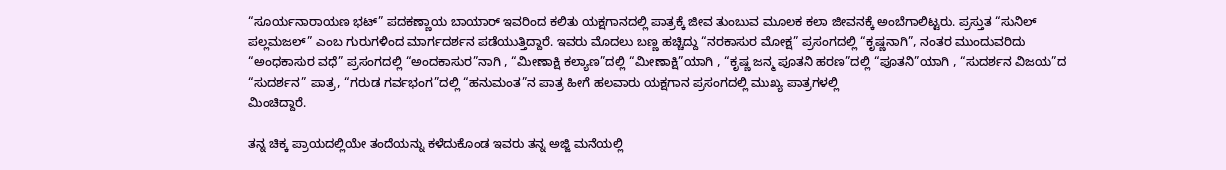“ಸೂರ್ಯನಾರಾಯಣ ಭಟ್” ಪದಕಣ್ಣಾಯ ಬಾಯಾರ್ ಇವರಿಂದ ಕಲಿತು ಯಕ್ಷಗಾನದಲ್ಲಿ ಪಾತ್ರಕ್ಕೆ ಜೀವ ತುಂಬುವ ಮೂಲಕ ಕಲಾ ಜೀವನಕ್ಕೆ ಅಂಬೆಗಾಲಿಟ್ಟರು. ಪ್ರಸ್ತುತ “ಸುನಿಲ್ ಪಲ್ಲಮಜಲ್” ಎಂಬ ಗುರುಗಳಿಂದ ಮಾರ್ಗದರ್ಶನ ಪಡೆಯುತ್ತಿದ್ದಾರೆ. ಇವರು ಮೊದಲು ಬಣ್ಣ ಹಚ್ಚಿದ್ದು “ನರಕಾಸುರ ಮೋಕ್ಷ” ಪ್ರಸಂಗದಲ್ಲಿ “ಕೃಷ್ಣನಾಗಿ”, ನಂತರ ಮುಂದುವರಿದು “ಅಂಧಕಾಸುರ ವಧೆ” ಪ್ರಸಂಗದಲ್ಲಿ “ಅಂದಕಾಸುರ”ನಾಗಿ , “ಮೀಣಾಕ್ಷಿ ಕಲ್ಯಾಣ”ದಲ್ಲಿ “ಮೀಣಾಕ್ಷಿ”ಯಾಗಿ , “ಕೃಷ್ಣ ಜನ್ಮ ಪೂತನಿ ಹರಣ”ದಲ್ಲಿ “ಪೂತನಿ”ಯಾಗಿ , “ಸುದರ್ಶನ ವಿಜಯ”ದ “ಸುದರ್ಶನ” ಪಾತ್ರ, “ಗರುಡ ಗರ್ವಭಂಗ”ದಲ್ಲಿ “ಹನುಮಂತ”ನ ಪಾತ್ರ ಹೀಗೆ ಹಲವಾರು ಯಕ್ಷಗಾನ ಪ್ರಸಂಗದಲ್ಲಿ ಮುಖ್ಯ ಪಾತ್ರಗಳಲ್ಲಿ
ಮಿಂಚಿದ್ದಾರೆ.

ತನ್ನ ಚಿಕ್ಕ ಪ್ರಾಯದಲ್ಲಿಯೇ ತಂದೆಯನ್ನು ಕಳೆದುಕೊಂಡ ಇವರು ತನ್ನ ಅಜ್ಜಿ ಮನೆಯಲ್ಲಿ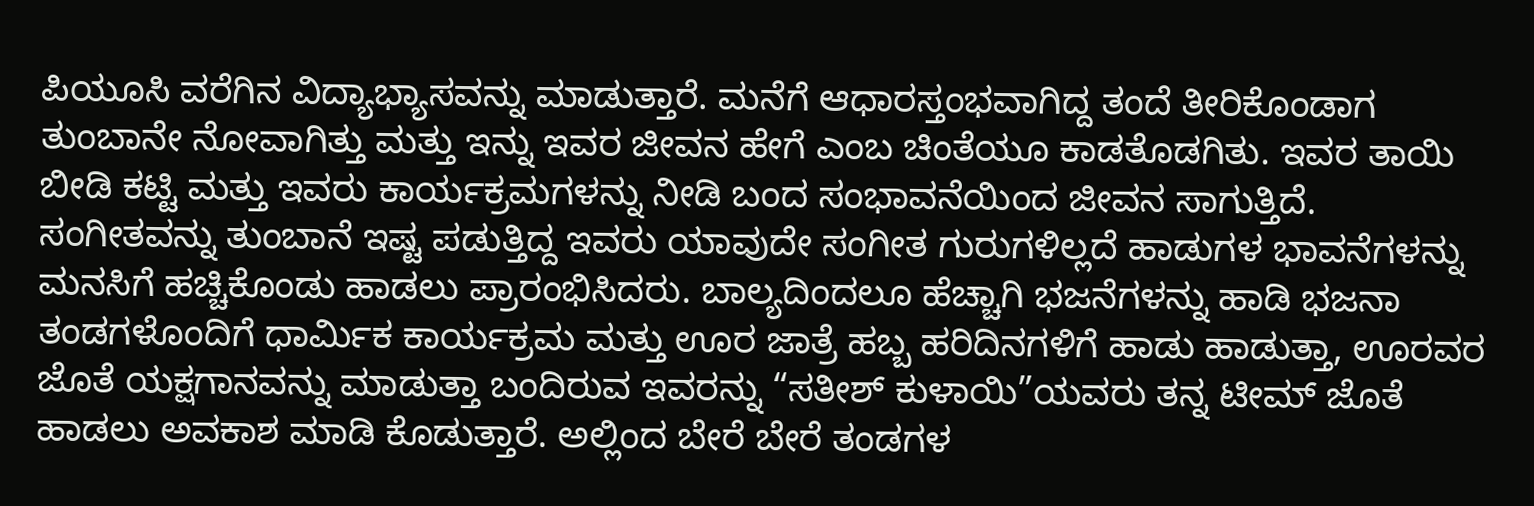ಪಿಯೂಸಿ ವರೆಗಿನ ವಿದ್ಯಾಭ್ಯಾಸವನ್ನು ಮಾಡುತ್ತಾರೆ. ಮನೆಗೆ ಆಧಾರಸ್ತಂಭವಾಗಿದ್ದ ತಂದೆ ತೀರಿಕೊಂಡಾಗ ತುಂಬಾನೇ ನೋವಾಗಿತ್ತು ಮತ್ತು ಇನ್ನು ಇವರ ಜೀವನ ಹೇಗೆ ಎಂಬ ಚಿಂತೆಯೂ ಕಾಡತೊಡಗಿತು. ಇವರ ತಾಯಿ ಬೀಡಿ ಕಟ್ಟಿ ಮತ್ತು ಇವರು ಕಾರ್ಯಕ್ರಮಗಳನ್ನು ನೀಡಿ ಬಂದ ಸಂಭಾವನೆಯಿಂದ ಜೀವನ ಸಾಗುತ್ತಿದೆ. ಸಂಗೀತವನ್ನು ತುಂಬಾನೆ ಇಷ್ಟ ಪಡುತ್ತಿದ್ದ ಇವರು ಯಾವುದೇ ಸಂಗೀತ ಗುರುಗಳಿಲ್ಲದೆ ಹಾಡುಗಳ ಭಾವನೆಗಳನ್ನು ಮನಸಿಗೆ ಹಚ್ಚಿಕೊಂಡು ಹಾಡಲು ಪ್ರಾರಂಭಿಸಿದರು. ಬಾಲ್ಯದಿಂದಲೂ ಹೆಚ್ಚಾಗಿ ಭಜನೆಗಳನ್ನು ಹಾಡಿ ಭಜನಾ ತಂಡಗಳೊಂದಿಗೆ ಧಾರ್ಮಿಕ ಕಾರ್ಯಕ್ರಮ ಮತ್ತು ಊರ ಜಾತ್ರೆ ಹಬ್ಬ ಹರಿದಿನಗಳಿಗೆ ಹಾಡು ಹಾಡುತ್ತಾ, ಊರವರ ಜೊತೆ ಯಕ್ಷಗಾನವನ್ನು ಮಾಡುತ್ತಾ ಬಂದಿರುವ ಇವರನ್ನು “ಸತೀಶ್ ಕುಳಾಯಿ”ಯವರು ತನ್ನ ಟೀಮ್ ಜೊತೆ ಹಾಡಲು ಅವಕಾಶ ಮಾಡಿ ಕೊಡುತ್ತಾರೆ. ಅಲ್ಲಿಂದ ಬೇರೆ ಬೇರೆ ತಂಡಗಳ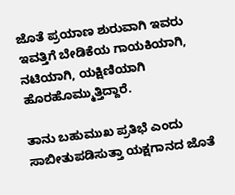ಜೊತೆ ಪ್ರಯಾಣ ಶುರುವಾಗಿ ಇವರು ಇವತ್ತಿಗೆ ಬೇಡಿಕೆಯ ಗಾಯಕಿಯಾಗಿ, ನಟಿಯಾಗಿ, ಯಕ್ಷಿಣಿಯಾಗಿ ಹೊರಹೊಮ್ಮುತ್ತಿದ್ದಾರೆ.

ತಾನು ಬಹುಮುಖ ಪ್ರತಿಭೆ ಎಂದು ಸಾಬೀತುಪಡಿಸುತ್ತಾ ಯಕ್ಷಗಾನದ ಜೊತೆ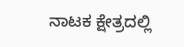ನಾಟಕ ಕ್ಷೇತ್ರದಲ್ಲಿ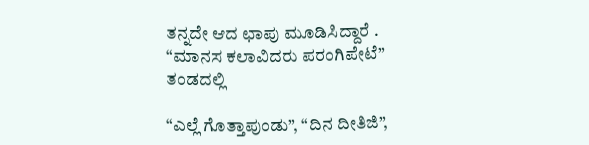ತನ್ನದೇ ಆದ ಛಾಪು ಮೂಡಿಸಿದ್ದಾರೆ . “ಮಾನಸ ಕಲಾವಿದರು ಪರಂಗಿಪೇಟೆ” ತಂಡದಲ್ಲಿ

“ಎಲ್ಲೆ ಗೊತ್ತಾಪುಂಡು”, “ದಿನ ದೀತಿಜಿ”,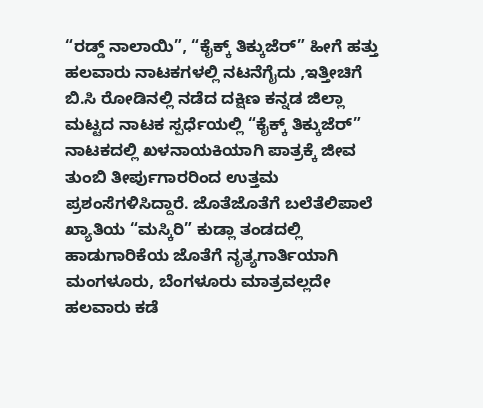“ರಡ್ಡ್ ನಾಲಾಯಿ”, “ಕೈಕ್ಕ್ ತಿಕ್ಕುಜೆರ್” ಹೀಗೆ ಹತ್ತು ಹಲವಾರು ನಾಟಕಗಳಲ್ಲಿ ನಟನೆಗೈದು ,ಇತ್ತೀಚಿಗೆ ಬಿ.ಸಿ ರೋಡಿನಲ್ಲಿ ನಡೆದ ದಕ್ಷಿಣ ಕನ್ನಡ ಜಿಲ್ಲಾ ಮಟ್ಟದ ನಾಟಕ ಸ್ಪರ್ಧೆಯಲ್ಲಿ “ಕೈಕ್ಕ್ ತಿಕ್ಕುಜೆರ್” ನಾಟಕದಲ್ಲಿ ಖಳನಾಯಕಿಯಾಗಿ ಪಾತ್ರಕ್ಕೆ ಜೀವ ತುಂಬಿ ತೀರ್ಪುಗಾರರಿಂದ ಉತ್ತಮ ಪ್ರಶಂಸೆಗಳಿಸಿದ್ದಾರೆ. ಜೊತೆಜೊತೆಗೆ ಬಲೆತೆಲಿಪಾಲೆ ಖ್ಯಾತಿಯ “ಮಸ್ಕಿರಿ” ಕುಡ್ಲಾ ತಂಡದಲ್ಲಿ ಹಾಡುಗಾರಿಕೆಯ ಜೊತೆಗೆ ನೃತ್ಯಗಾರ್ತಿಯಾಗಿ ಮಂಗಳೂರು, ಬೆಂಗಳೂರು ಮಾತ್ರವಲ್ಲದೇ ಹಲವಾರು ಕಡೆ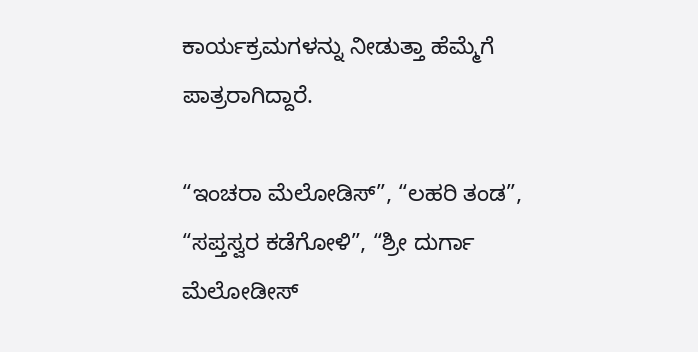ಕಾರ್ಯಕ್ರಮಗಳನ್ನು ನೀಡುತ್ತಾ ಹೆಮ್ಮೆಗೆ ಪಾತ್ರರಾಗಿದ್ದಾರೆ.

“ಇಂಚರಾ ಮೆಲೋಡಿಸ್”, “ಲಹರಿ ತಂಡ”, “ಸಪ್ತಸ್ವರ ಕಡೆಗೋಳಿ”, “ಶ್ರೀ ದುರ್ಗಾ ಮೆಲೋಡೀಸ್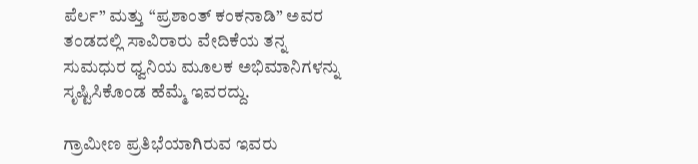ಪೆರ್ಲ” ಮತ್ತು “ಪ್ರಶಾಂತ್ ಕಂಕನಾಡಿ” ಅವರ ತಂಡದಲ್ಲಿ ಸಾವಿರಾರು ವೇದಿಕೆಯ ತನ್ನ ಸುಮಧುರ ಧ್ವನಿಯ ಮೂಲಕ ಅಭಿಮಾನಿಗಳನ್ನು ಸೃಷ್ಟಿಸಿಕೊಂಡ ಹೆಮ್ಮೆ ಇವರದ್ದು.

ಗ್ರಾಮೀಣ ಪ್ರತಿಭೆಯಾಗಿರುವ ಇವರು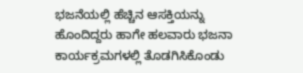ಭಜನೆಯಲ್ಲಿ ಹೆಚ್ಚಿನ ಆಸಕ್ತಿಯನ್ನು ಹೊಂದಿದ್ದರು ಹಾಗೇ ಹಲವಾರು ಭಜನಾ ಕಾರ್ಯಕ್ರಮಗಳಲ್ಲಿ ತೊಡಗಿಸಿಕೊಂಡು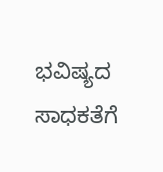ಭವಿಷ್ಯದ ಸಾಧಕತೆಗೆ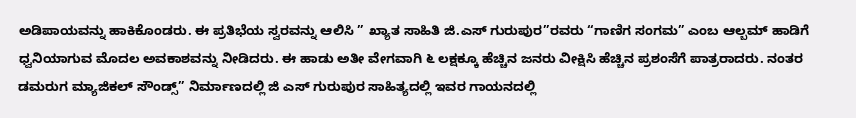ಅಡಿಪಾಯವನ್ನು ಹಾಕಿಕೊಂಡರು. ಈ ಪ್ರತಿಭೆಯ ಸ್ವರವನ್ನು ಆಲಿಸಿ ” ಖ್ಯಾತ ಸಾಹಿತಿ ಜಿ.ಎಸ್ ಗುರುಪುರ”ರವರು “ಗಾಣಿಗ ಸಂಗಮ” ಎಂಬ ಆಲ್ಬಮ್ ಹಾಡಿಗೆ ಧ್ವನಿಯಾಗುವ ಮೊದಲ ಅವಕಾಶವನ್ನು ನೀಡಿದರು. ಈ ಹಾಡು ಅತೀ ವೇಗವಾಗಿ ೬ ಲಕ್ಷಕ್ಕೂ ಹೆಚ್ಚಿನ ಜನರು ವೀಕ್ಷಿಸಿ ಹೆಚ್ಚಿನ ಪ್ರಶಂಸೆಗೆ ಪಾತ್ರರಾದರು. ನಂತರ ಡಮರುಗ ಮ್ಯಾಜಿಕಲ್ ಸೌಂಡ್ಸ್” ನಿರ್ಮಾಣದಲ್ಲಿ ಜಿ ಎಸ್ ಗುರುಪುರ ಸಾಹಿತ್ಯದಲ್ಲಿ ಇವರ ಗಾಯನದಲ್ಲಿ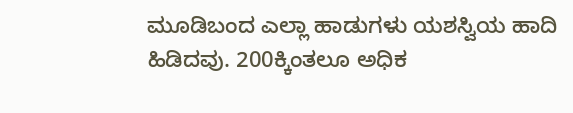ಮೂಡಿಬಂದ ಎಲ್ಲಾ ಹಾಡುಗಳು ಯಶಸ್ವಿಯ ಹಾದಿ ಹಿಡಿದವು. 200ಕ್ಕಿಂತಲೂ ಅಧಿಕ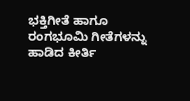ಭಕ್ತಿಗೀತೆ ಹಾಗೂ ರಂಗಭೂಮಿ ಗೀತೆಗಳನ್ನು ಹಾಡಿದ ಕೀರ್ತಿ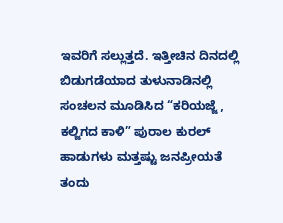ಇವರಿಗೆ ಸಲ್ಲುತ್ತದೆ. ಇತ್ತೀಚಿನ ದಿನದಲ್ಲಿ ಬಿಡುಗಡೆಯಾದ ತುಳುನಾಡಿನಲ್ಲಿ ಸಂಚಲನ ಮೂಡಿಸಿದ “ಕರಿಯಜ್ಜೆ , ಕಲ್ಜಿಗದ ಕಾಳಿ” ಪುರಾಲ ಕುರಲ್ ಹಾಡುಗಳು ಮತ್ತಷ್ಟು ಜನಪ್ರೀಯತೆ ತಂದು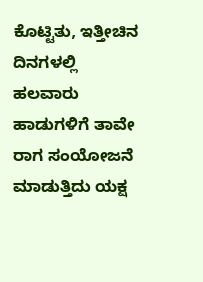ಕೊಟ್ಟಿತು, ಇತ್ತೀಚಿನ ದಿನಗಳಲ್ಲಿ ಹಲವಾರು ಹಾಡುಗಳಿಗೆ ತಾವೇ ರಾಗ ಸಂಯೋಜನೆ ಮಾಡುತ್ತಿದು ಯಕ್ಷ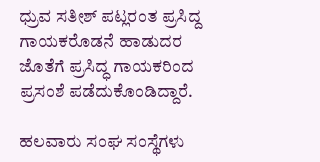ಧ್ರುವ ಸತೀಶ್ ಪಟ್ಲರಂತ ಪ್ರಸಿದ್ದ ಗಾಯಕರೊಡನೆ ಹಾಡುದರ ಜೊತೆಗೆ ಪ್ರಸಿದ್ಧ ಗಾಯಕರಿಂದ ಪ್ರಸಂಶೆ ಪಡೆದುಕೊಂಡಿದ್ದಾರೆ.

ಹಲವಾರು ಸಂಘ ಸಂಸ್ಥೆಗಳು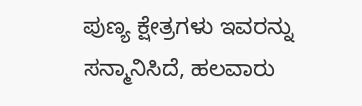ಪುಣ್ಯ ಕ್ಷೇತ್ರಗಳು ಇವರನ್ನು ಸನ್ಮಾನಿಸಿದೆ, ಹಲವಾರು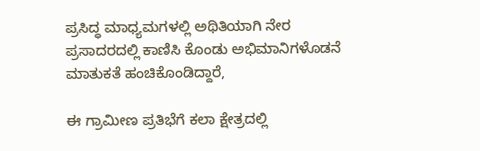ಪ್ರಸಿದ್ಧ ಮಾಧ್ಯಮಗಳಲ್ಲಿ ಅಥಿತಿಯಾಗಿ ನೇರ ಪ್ರಸಾದರದಲ್ಲಿ ಕಾಣಿಸಿ ಕೊಂಡು ಅಭಿಮಾನಿಗಳೊಡನೆ ಮಾತುಕತೆ ಹಂಚಿಕೊಂಡಿದ್ದಾರೆ,

ಈ ಗ್ರಾಮೀಣ ಪ್ರತಿಭೆಗೆ ಕಲಾ ಕ್ಷೇತ್ರದಲ್ಲಿ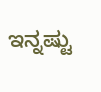ಇನ್ನಷ್ಟು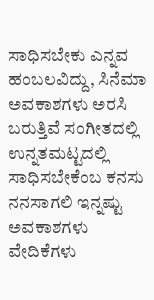ಸಾಧಿಸಬೇಕು ಎನ್ನವ ಹಂಬಲವಿದ್ದು, ಸಿನೆಮಾ ಅವಕಾಶಗಳು ಅರಸಿ ಬರುತ್ತಿವೆ ಸಂಗೀತದಲ್ಲಿ ಉನ್ನತಮಟ್ಟದಲ್ಲಿ ಸಾಧಿಸಬೇಕೆಂಬ ಕನಸು ನನಸಾಗಲಿ ಇನ್ನಷ್ಟು ಅವಕಾಶಗಳು ವೇದಿಕೆಗಳು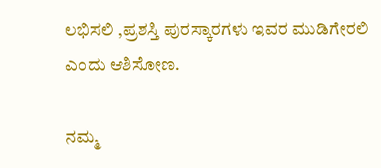ಲಭಿಸಲಿ ,ಪ್ರಶಸ್ತಿ ಪುರಸ್ಕಾರಗಳು ಇವರ ಮುಡಿಗೇರಲಿ ಎಂದು ಆಶಿಸೋಣ.

ನಮ್ಮ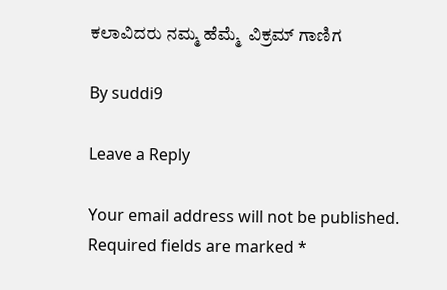ಕಲಾವಿದರು ನಮ್ಮ ಹೆಮ್ಮೆ  ವಿಕ್ರಮ್ ಗಾಣಿಗ

By suddi9

Leave a Reply

Your email address will not be published. Required fields are marked *